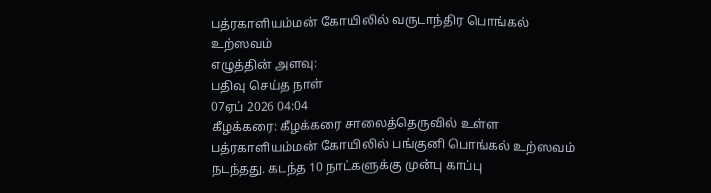பத்ரகாளியம்மன் கோயிலில் வருடாந்திர பொங்கல் உற்ஸவம்
எழுத்தின் அளவு:
பதிவு செய்த நாள்
07ஏப் 2026 04:04
கீழக்கரை: கீழக்கரை சாலைத்தெருவில் உள்ள பத்ரகாளியம்மன் கோயிலில் பங்குனி பொங்கல் உற்ஸவம் நடந்தது. கடந்த 10 நாட்களுக்கு முன்பு காப்பு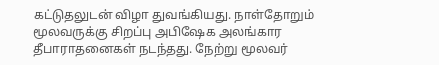கட்டுதலுடன் விழா துவங்கியது. நாள்தோறும் மூலவருக்கு சிறப்பு அபிஷேக அலங்கார தீபாராதனைகள் நடந்தது. நேற்று மூலவர்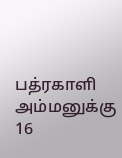பத்ரகாளி அம்மனுக்கு 16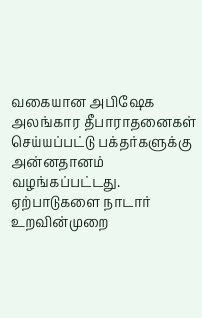வகையான அபிஷேக அலங்கார தீபாராதனைகள் செய்யப்பட்டு பக்தர்களுக்கு அன்னதானம் வழங்கப்பட்டது. ஏற்பாடுகளை நாடார் உறவின்முறை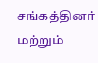சங்கத்தினர் மற்றும்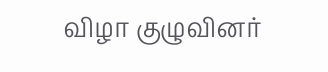விழா குழுவினர்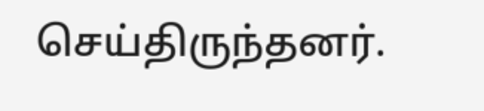செய்திருந்தனர்.